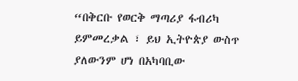“በቅርቡ የወርቅ ማጣሪያ ፋብሪካ ይምመረቃል ፣ ይህ ኢትዮጵያ ውስጥ ያለውንም ሆነ በአካባቢው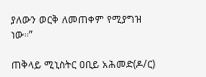ያለውን ወርቅ ለመጠቀም የሚያግዝ ነው።”

ጠቅላይ ሚኒስትር ዐቢይ አሕመድ(ዶ/ር)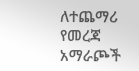ለተጨማሪ የመረጃ አማራጮች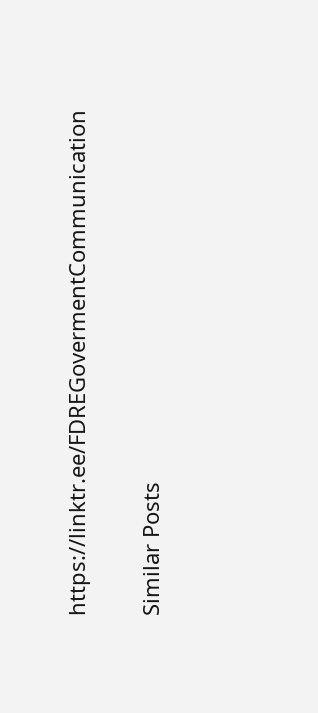https://linktr.ee/FDREGovermentCommunication

Similar Posts